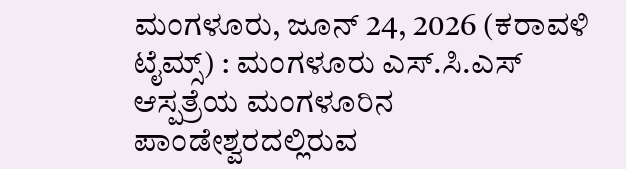ಮಂಗಳೂರು, ಜೂನ್ 24, 2026 (ಕರಾವಳಿ ಟೈಮ್ಸ್) : ಮಂಗಳೂರು ಎಸ್.ಸಿ.ಎಸ್ ಆಸ್ಪತ್ರೆಯ ಮಂಗಳೂರಿನ ಪಾಂಡೇಶ್ವರದಲ್ಲಿರುವ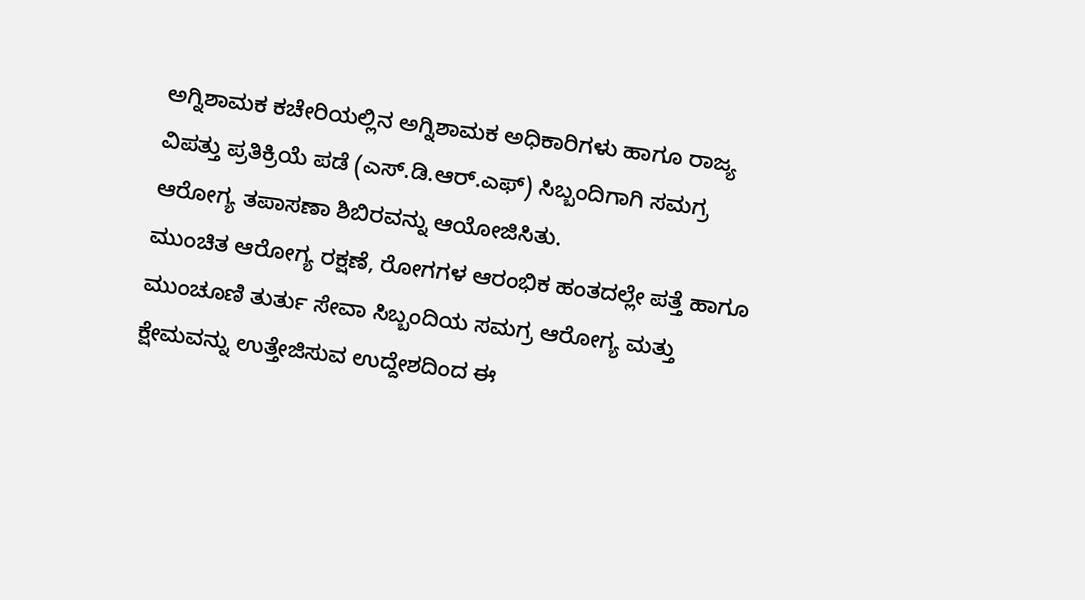ಅಗ್ನಿಶಾಮಕ ಕಚೇರಿಯಲ್ಲಿನ ಅಗ್ನಿಶಾಮಕ ಅಧಿಕಾರಿಗಳು ಹಾಗೂ ರಾಜ್ಯ ವಿಪತ್ತು ಪ್ರತಿಕ್ರಿಯೆ ಪಡೆ (ಎಸ್.ಡಿ.ಆರ್.ಎಫ್) ಸಿಬ್ಬಂದಿಗಾಗಿ ಸಮಗ್ರ ಆರೋಗ್ಯ ತಪಾಸಣಾ ಶಿಬಿರವನ್ನು ಆಯೋಜಿಸಿತು.
ಮುಂಚಿತ ಆರೋಗ್ಯ ರಕ್ಷಣೆ, ರೋಗಗಳ ಆರಂಭಿಕ ಹಂತದಲ್ಲೇ ಪತ್ತೆ ಹಾಗೂ ಮುಂಚೂಣಿ ತುರ್ತು ಸೇವಾ ಸಿಬ್ಬಂದಿಯ ಸಮಗ್ರ ಆರೋಗ್ಯ ಮತ್ತು ಕ್ಷೇಮವನ್ನು ಉತ್ತೇಜಿಸುವ ಉದ್ದೇಶದಿಂದ ಈ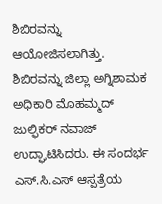ಶಿಬಿರವನ್ನು ಆಯೋಜಿಸಲಾಗಿತ್ತು.
ಶಿಬಿರವನ್ನು ಜಿಲ್ಲಾ ಅಗ್ನಿಶಾಮಕ ಅಧಿಕಾರಿ ಮೊಹಮ್ಮದ್ ಜುಲ್ಫಿಕರ್ ನವಾಜ್ ಉದ್ಘಾಟಿಸಿದರು. ಈ ಸಂದರ್ಭ ಎಸ್.ಸಿ.ಎಸ್ ಆಸ್ಪತ್ರೆಯ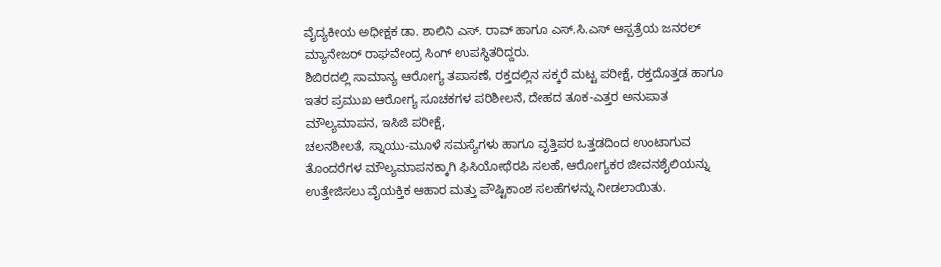ವೈದ್ಯಕೀಯ ಅಧೀಕ್ಷಕ ಡಾ. ಶಾಲಿನಿ ಎಸ್. ರಾವ್ ಹಾಗೂ ಎಸ್.ಸಿ.ಎಸ್ ಆಸ್ಪತ್ರೆಯ ಜನರಲ್ ಮ್ಯಾನೇಜರ್ ರಾಘವೇಂದ್ರ ಸಿಂಗ್ ಉಪಸ್ಥಿತರಿದ್ದರು.
ಶಿಬಿರದಲ್ಲಿ ಸಾಮಾನ್ಯ ಆರೋಗ್ಯ ತಪಾಸಣೆ, ರಕ್ತದಲ್ಲಿನ ಸಕ್ಕರೆ ಮಟ್ಟ ಪರೀಕ್ಷೆ, ರಕ್ತದೊತ್ತಡ ಹಾಗೂ ಇತರ ಪ್ರಮುಖ ಆರೋಗ್ಯ ಸೂಚಕಗಳ ಪರಿಶೀಲನೆ, ದೇಹದ ತೂಕ-ಎತ್ತರ ಅನುಪಾತ ಮೌಲ್ಯಮಾಪನ, ಇಸಿಜಿ ಪರೀಕ್ಷೆ,
ಚಲನಶೀಲತೆ, ಸ್ನಾಯು-ಮೂಳೆ ಸಮಸ್ಯೆಗಳು ಹಾಗೂ ವೃತ್ತಿಪರ ಒತ್ತಡದಿಂದ ಉಂಟಾಗುವ ತೊಂದರೆಗಳ ಮೌಲ್ಯಮಾಪನಕ್ಕಾಗಿ ಫಿಸಿಯೋಥೆರಪಿ ಸಲಹೆ, ಆರೋಗ್ಯಕರ ಜೀವನಶೈಲಿಯನ್ನು ಉತ್ತೇಜಿಸಲು ವೈಯಕ್ತಿಕ ಆಹಾರ ಮತ್ತು ಪೌಷ್ಟಿಕಾಂಶ ಸಲಹೆಗಳನ್ನು ನೀಡಲಾಯಿತು.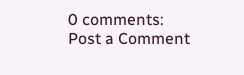0 comments:
Post a Comment